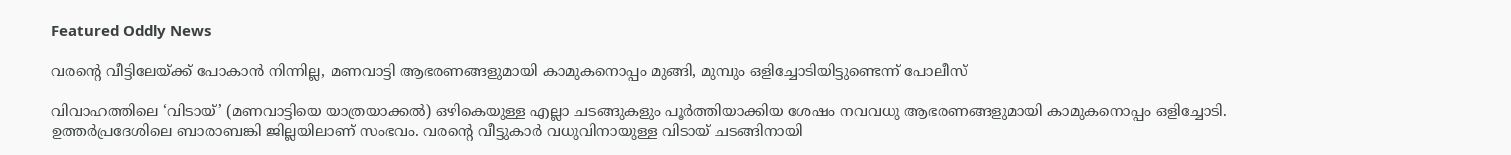Featured Oddly News

വരന്റെ വീട്ടിലേയ്ക്ക് പോകാന്‍ നിന്നില്ല, മണവാട്ടി ആഭരണങ്ങളുമായി കാമുകനൊപ്പം മുങ്ങി, മുമ്പും ഒളിച്ചോടിയിട്ടുണ്ടെന്ന് പോലീസ്

വിവാഹത്തിലെ ‘വിടായ്’ (മണവാട്ടിയെ യാത്രയാക്കൽ) ഒഴികെയുള്ള എല്ലാ ചടങ്ങുകളും പൂർത്തിയാക്കിയ ശേഷം നവവധു ആഭരണങ്ങളുമായി കാമുകനൊപ്പം ഒളിച്ചോടി. ഉത്തർപ്രദേശിലെ ബാരാബങ്കി ജില്ലയിലാണ് സംഭവം. വരന്റെ വീട്ടുകാർ വധുവിനായുള്ള വിടായ് ചടങ്ങിനായി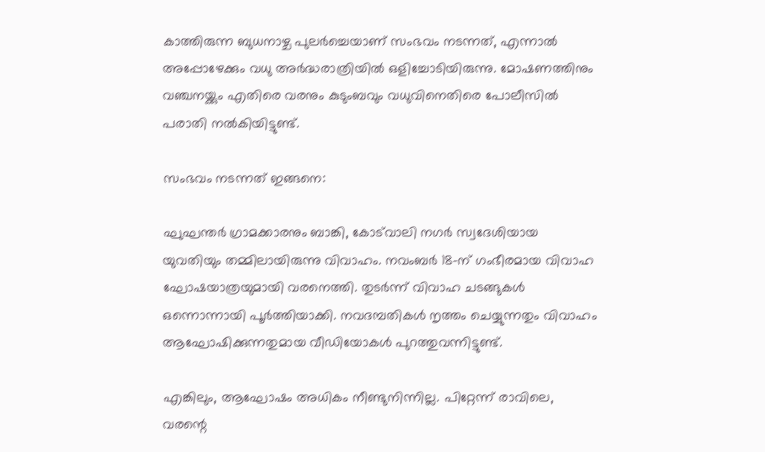കാത്തിരുന്ന ബുധനാഴ്ച പുലർച്ചെയാണ് സംഭവം നടന്നത്, എന്നാൽ അപ്പോഴേക്കും വധു അർദ്ധരാത്രിയിൽ ഒളിച്ചോടിയിരുന്നു. മോഷണത്തിനും വഞ്ചനയ്ക്കും എതിരെ വരനും കുടുംബവും വധുവിനെതിരെ പോലീസിൽ പരാതി നൽകിയിട്ടുണ്ട്.

സംഭവം നടന്നത് ഇങ്ങനെ:

ഘുഘന്തർ ഗ്രാമക്കാരനും ബാങ്കി, കോട്‌വാലി നഗർ സ്വദേശിയായ യുവതിയും തമ്മിലായിരുന്നു വിവാഹം. നവംബർ 18-ന് ഗംഭീരമായ വിവാഹ ഘോഷയാത്രയുമായി വരനെത്തി. തുടർന്ന് വിവാഹ ചടങ്ങുകൾ ഒന്നൊന്നായി പൂർത്തിയാക്കി. നവദമ്പതികൾ നൃത്തം ചെയ്യുന്നതും വിവാഹം ആഘോഷിക്കുന്നതുമായ വീഡിയോകൾ പുറത്തുവന്നിട്ടുണ്ട്.

എങ്കിലും, ആഘോഷം അധികം നീണ്ടുനിന്നില്ല. പിറ്റേന്ന് രാവിലെ, വരന്റെ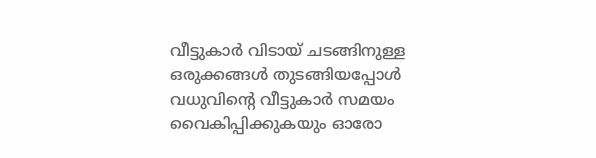വീട്ടുകാർ വിടായ് ചടങ്ങിനുള്ള ഒരുക്കങ്ങൾ തുടങ്ങിയപ്പോൾ വധുവിന്റെ വീട്ടുകാർ സമയം വൈകിപ്പിക്കുകയും ഓരോ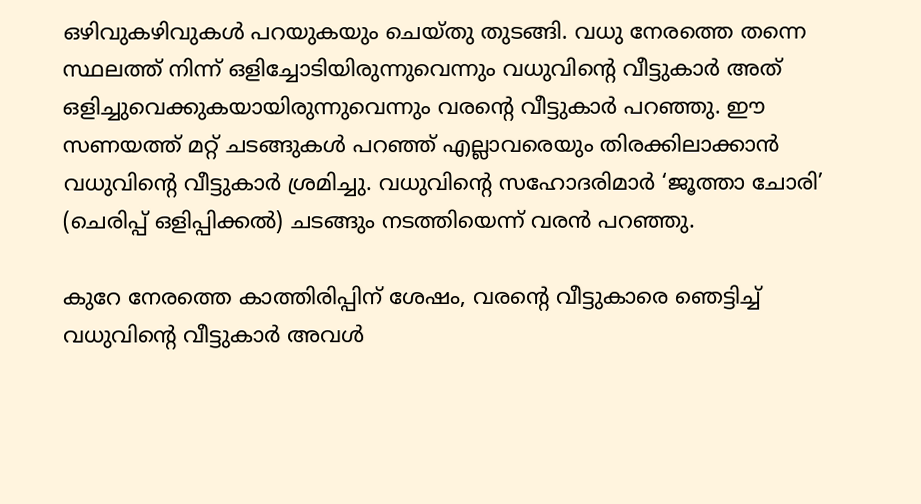ഒഴിവുകഴിവുകൾ പറയുകയും ചെയ്തു തുടങ്ങി. വധു നേരത്തെ തന്നെ സ്ഥലത്ത് നിന്ന് ഒളിച്ചോടിയിരുന്നുവെന്നും വധുവിന്റെ വീട്ടുകാർ അത് ഒളിച്ചുവെക്കുകയായിരുന്നുവെന്നും വരന്റെ വീട്ടുകാര്‍ പറഞ്ഞു. ഈ സണയത്ത് മറ്റ് ചടങ്ങുകൾ പറഞ്ഞ് എല്ലാവരെയും തിരക്കിലാക്കാൻ വധുവിന്റെ വീട്ടുകാർ ശ്രമിച്ചു. വധുവിന്റെ സഹോദരിമാർ ‘ജൂത്താ ചോരി’ (ചെരിപ്പ് ഒളിപ്പിക്കൽ) ചടങ്ങും നടത്തിയെന്ന് വരൻ പറഞ്ഞു.

കുറേ നേരത്തെ കാത്തിരിപ്പിന് ശേഷം, വരന്റെ വീട്ടുകാരെ ഞെട്ടിച്ച് വധുവിന്റെ വീട്ടുകാർ അവൾ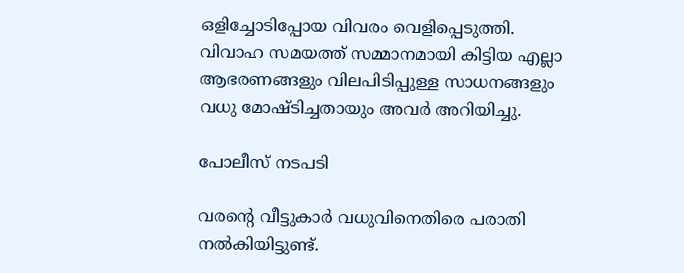ഒളിച്ചോടിപ്പോയ വിവരം വെളിപ്പെടുത്തി. വിവാഹ സമയത്ത് സമ്മാനമായി കിട്ടിയ എല്ലാ ആഭരണങ്ങളും വിലപിടിപ്പുള്ള സാധനങ്ങളും വധു മോഷ്ടിച്ചതായും അവർ അറിയിച്ചു.

പോലീസ് നടപടി

വരന്റെ വീട്ടുകാർ വധുവിനെതിരെ പരാതി നൽകിയിട്ടുണ്ട്.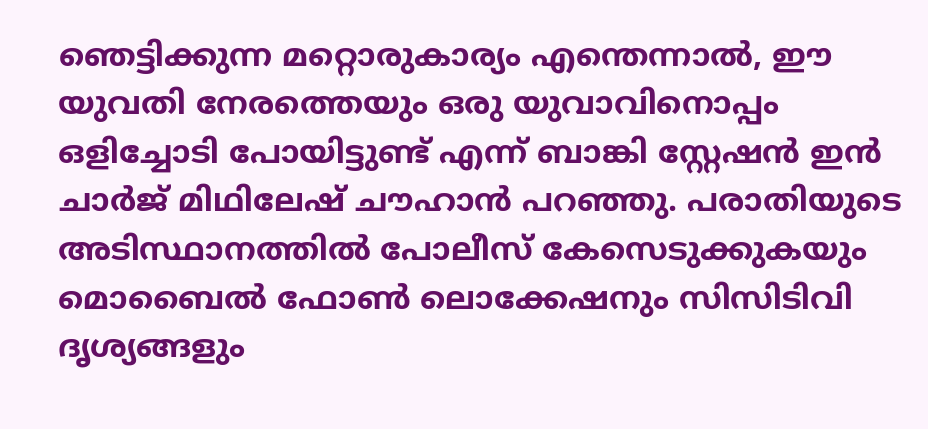ഞെട്ടിക്കുന്ന മറ്റൊരുകാര്യം എന്തെന്നാൽ, ഈ യുവതി നേരത്തെയും ഒരു യുവാവിനൊപ്പം ഒളിച്ചോടി പോയിട്ടുണ്ട് എന്ന് ബാങ്കി സ്റ്റേഷൻ ഇൻ ചാർജ് മിഥിലേഷ് ചൗഹാൻ പറഞ്ഞു. പരാതിയുടെ അടിസ്ഥാനത്തിൽ പോലീസ് കേസെടുക്കുകയും മൊബൈൽ ഫോൺ ലൊക്കേഷനും സിസിടിവി ദൃശ്യങ്ങളും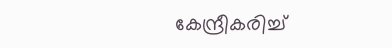കേന്ദ്രീകരിച്ച്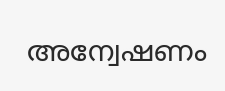അന്വേഷണം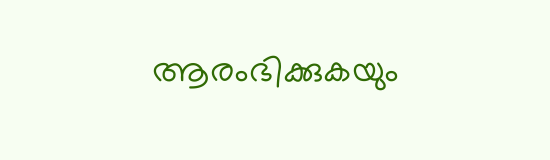ആരംഭിക്കുകയും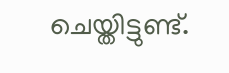ചെയ്തിട്ടുണ്ട്.